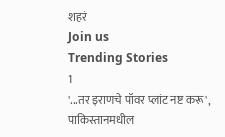शहरं
Join us
Trending Stories
1
'...तर इराणचे पॉवर प्लांट नष्ट करू', पाकिस्तानमधील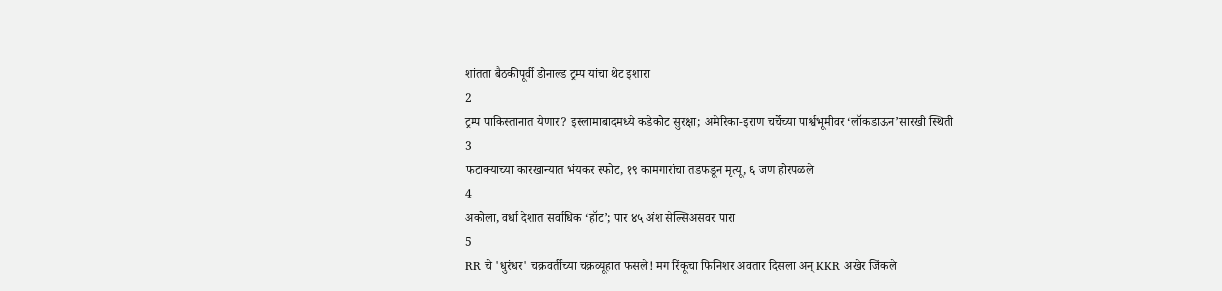शांतता बैठकीपूर्वी डोनाल्ड ट्रम्प यांचा थेट इशारा
2
ट्रम्प पाकिस्तानात येणार? इस्लामाबादमध्ये कडेकोट सुरक्षा; अमेरिका-इराण चर्चेच्या पार्श्वभूमीवर ‘लॉकडाऊन’सारखी स्थिती
3
फटाक्याच्या कारखान्यात भंयकर स्फोट, १९ कामगारांचा तडफडून मृत्यू, ६ जण होरपळले
4
अकोला, वर्धा देशात सर्वाधिक ‘हॉट’; पार ४५ अंश सेल्सिअसवर पारा
5
RR चे 'धुरंधर' चक्रवर्तीच्या चक्रव्यूहात फसले! मग रिंकूचा फिनिशर अवतार दिसला अन् KKR अखेर जिंकले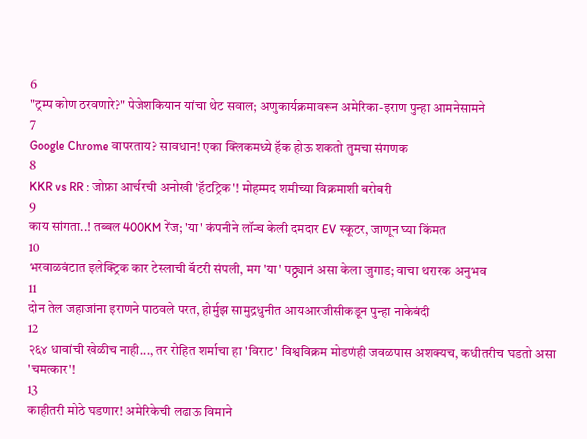6
"ट्रम्प कोण ठरवणारे?" पेजेशकियान यांचा थेट सवाल; अणुकार्यक्रमावरून अमेरिका-इराण पुन्हा आमनेसामने
7
Google Chrome वापरताय? सावधान! एका क्लिकमध्ये हॅक होऊ शकतो तुमचा संगणक
8
KKR vs RR : जोफ्रा आर्चरची अनोखी 'हॅटट्रिक'! मोहम्मद शमीच्या विक्रमाशी बरोबरी
9
काय सांगता..! तब्बल 400KM रेंज; 'या' कंपनीने लॉन्च केली दमदार EV स्कूटर, जाणून घ्या किंमत
10
भरवाळवंटात इलेक्ट्रिक कार टेस्लाची बॅटरी संपली, मग 'या' पठ्ठ्यानं असा केला जुगाड; वाचा थरारक अनुभव
11
दोन तेल जहाजांना इराणने पाठवले परत, होर्मुझ सामुद्रधुनीत आयआरजीसीकडून पुन्हा नाकेबंदी
12
२६४ धावांची खेळीच नाही..., तर रोहित शर्माचा हा 'विराट' विश्वविक्रम मोडणंही जवळपास अशक्यच, कधीतरीच घडतो असा 'चमत्कार'!
13
काहीतरी मोठे घडणार! अमेरिकेची लढाऊ विमाने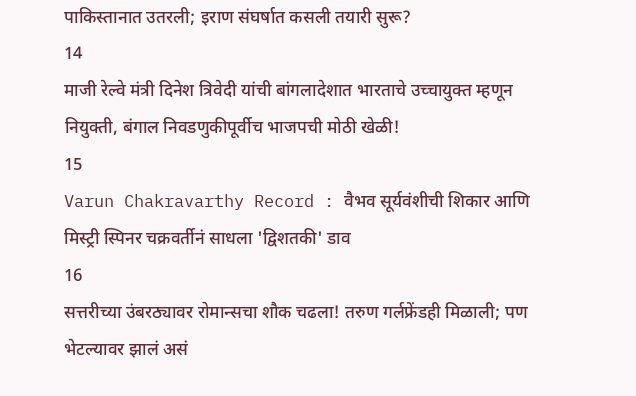पाकिस्तानात उतरली; इराण संघर्षात कसली तयारी सुरू?
14
माजी रेल्वे मंत्री दिनेश त्रिवेदी यांची बांगलादेशात भारताचे उच्चायुक्त म्हणून नियुक्ती, बंगाल निवडणुकीपूर्वीच भाजपची मोठी खेळी!
15
Varun Chakravarthy Record : वैभव सूर्यवंशीची शिकार आणि मिस्ट्री स्पिनर चक्रवर्तीनं साधला 'द्विशतकी' डाव
16
सत्तरीच्या उंबरठ्यावर रोमान्सचा शौक चढला! तरुण गर्लफ्रेंडही मिळाली; पण भेटल्यावर झालं असं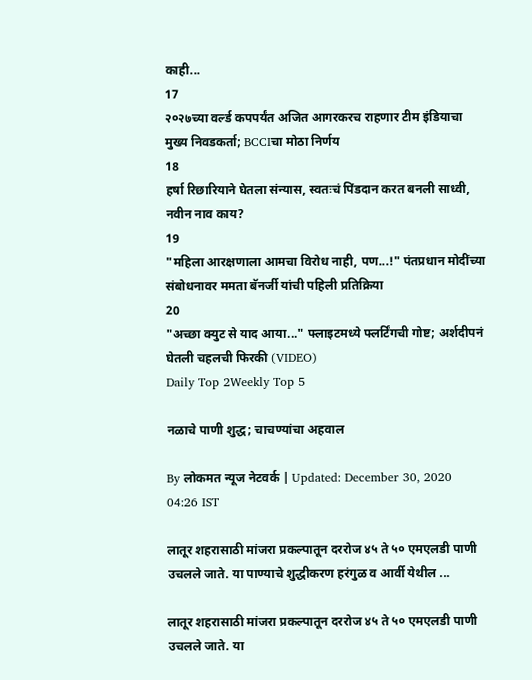काही...
17
२०२७च्या वर्ल्ड कपपर्यंत अजित आगरकरच राहणार टीम इंडियाचा मुख्य निवडकर्ता; BCCIचा मोठा निर्णय
18
हर्षा रिछारियाने घेतला संन्यास, स्वतःचं पिंडदान करत बनली साध्वी, नवीन नाव काय?
19
"महिला आरक्षणाला आमचा विरोध नाही, पण...!" पंतप्रधान मोदींच्या संबोधनावर ममता बॅनर्जी यांची पहिली प्रतिक्रिया
20
"अच्छा क्युट से याद आया..." फ्लाइटमध्ये फ्लर्टिंगची गोष्ट; अर्शदीपनं घेतली चहलची फिरकी (VIDEO)
Daily Top 2Weekly Top 5

नळाचे पाणी शुद्ध; चाचण्यांचा अहवाल

By लोकमत न्यूज नेटवर्क | Updated: December 30, 2020 04:26 IST

लातूर शहरासाठी मांजरा प्रकल्पातून दररोज ४५ ते ५० एमएलडी पाणी उचलले जाते. या पाण्याचे शुद्धीकरण हरंगुळ व आर्वी येथील ...

लातूर शहरासाठी मांजरा प्रकल्पातून दररोज ४५ ते ५० एमएलडी पाणी उचलले जाते. या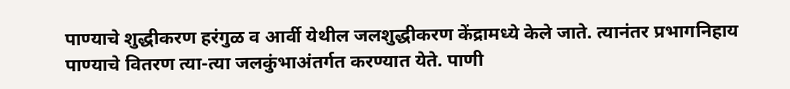पाण्याचे शुद्धीकरण हरंगुळ व आर्वी येथील जलशुद्धीकरण केंद्रामध्ये केले जाते. त्यानंतर प्रभागनिहाय पाण्याचे वितरण त्या-त्या जलकुंभाअंतर्गत करण्यात येते. पाणी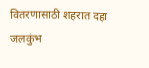वितरणासाठी शहरात दहा जलकुंभ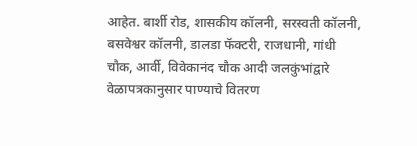आहेत. बार्शी रोड, शासकीय कॉलनी, सरस्वती कॉलनी, बसवेश्वर कॉलनी, डालडा फॅक्टरी, राजधानी, गांधी चौक, आर्वी, विवेकानंद चौक आदी जलकुंभांद्वारे वेळापत्रकानुसार पाण्याचे वितरण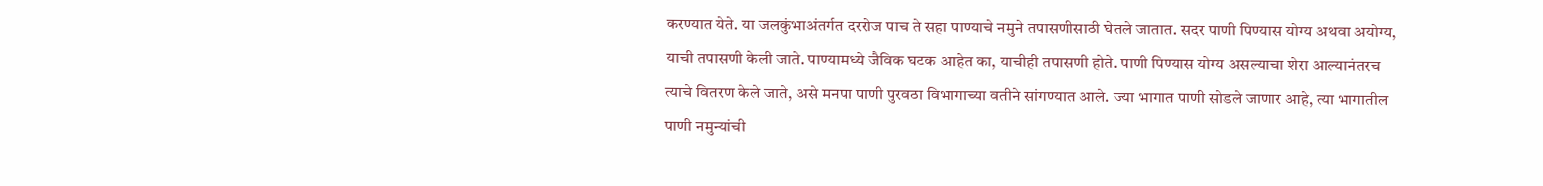करण्यात येते. या जलकुंभाअंतर्गत दररोज पाच ते सहा पाण्याचे नमुने तपासणीसाठी घेतले जातात. सदर पाणी पिण्यास योग्य अथवा अयोग्य, याची तपासणी केली जाते. पाण्यामध्ये जैविक घटक आहेत का, याचीही तपासणी होते. पाणी पिण्यास योग्य असल्याचा शेरा आल्यानंतरच त्याचे वितरण केले जाते, असे मनपा पाणी पुरवठा विभागाच्या वतीने सांगण्यात आले. ज्या भागात पाणी सोडले जाणार आहे, त्या भागातील पाणी नमुन्यांची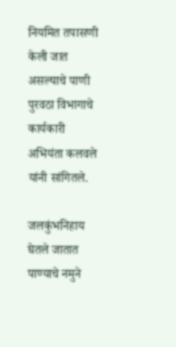नियमित तपासणी केली जात असल्याचे पाणी पुरवठा विभागाचे कार्यकारी अभियंता कलवले यांनी सांगितले.

जलकुंभनिहाय घेतले जातात पाण्याचे नमुने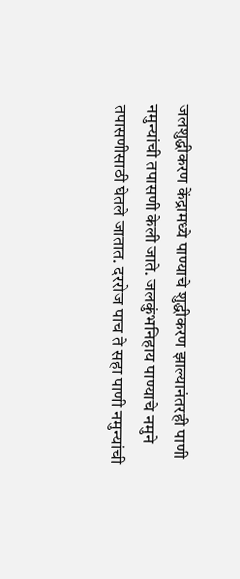जलशुद्धीकरण केंद्रामध्ये पाण्याचे शुद्धीकरण झाल्यानंतरही पाणी नमुन्यांची तपासणी केली जाते. जलकुंभनिहाय पाण्याचे नमुने तपासणीसाठी घेतले जातात. दररोज पाच ते सहा पाणी नमुन्यांची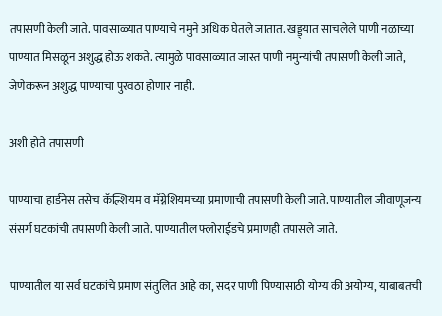तपासणी केली जाते. पावसाळ्यात पाण्याचे नमुने अधिक घेतले जातात. खड्ड्यात साचलेले पाणी नळाच्या पाण्यात मिसळून अशुद्ध होऊ शकते. त्यामुळे पावसाळ्यात जास्त पाणी नमुन्यांची तपासणी केली जाते, जेणेकरून अशुद्ध पाण्याचा पुरवठा होणार नाही.

अशी होते तपासणी

पाण्याचा हार्डनेस तसेच कॅल्शियम व मॅग्नेशियमच्या प्रमाणाची तपासणी केली जाते. पाण्यातील जीवाणूजन्य संसर्ग घटकांची तपासणी केली जाते. पाण्यातील फ्लोराईडचे प्रमाणही तपासले जाते.

पाण्यातील या सर्व घटकांचे प्रमाण संतुलित आहे का, सदर पाणी पिण्यासाठी योग्य की अयोग्य, याबाबतची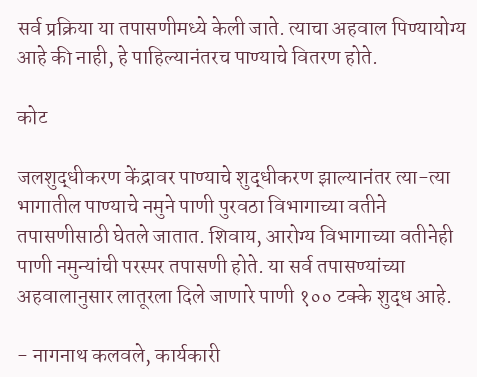सर्व प्रक्रिया या तपासणीमध्ये केली जाते. त्याचा अहवाल पिण्यायोग्य आहे की नाही, हे पाहिल्यानंतरच पाण्याचे वितरण होते.

कोट

जलशुद्धीकरण केंद्रावर पाण्याचे शुद्धीकरण झाल्यानंतर त्या-त्या भागातील पाण्याचे नमुने पाणी पुरवठा विभागाच्या वतीने तपासणीसाठी घेतले जातात. शिवाय, आरोग्य विभागाच्या वतीनेही पाणी नमुन्यांची परस्पर तपासणी होते. या सर्व तपासण्यांच्या अहवालानुसार लातूरला दिले जाणारे पाणी १०० टक्के शुद्ध आहे.

- नागनाथ कलवले, कार्यकारी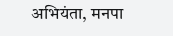अभियंता, मनपा